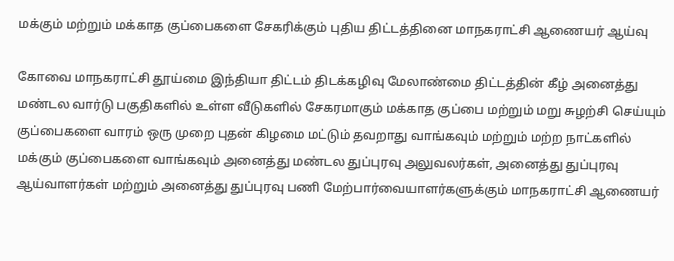மக்கும் மற்றும் மக்காத குப்பைகளை சேகரிக்கும் புதிய திட்டத்தினை மாநகராட்சி ஆணையர் ஆய்வு

கோவை மாநகராட்சி தூய்மை இந்தியா திட்டம் திடக்கழிவு மேலாண்மை திட்டத்தின் கீழ் அனைத்து மண்டல வார்டு பகுதிகளில் உள்ள வீடுகளில் சேகரமாகும் மக்காத குப்பை மற்றும் மறு சுழற்சி செய்யும் குப்பைகளை வாரம் ஒரு முறை புதன் கிழமை மட்டும் தவறாது வாங்கவும் மற்றும் மற்ற நாட்களில் மக்கும் குப்பைகளை வாங்கவும் அனைத்து மண்டல துப்புரவு அலுவலர்கள், அனைத்து துப்புரவு ஆய்வாளர்கள் மற்றும் அனைத்து துப்புரவு பணி மேற்பார்வையாளர்களுக்கும் மாநகராட்சி ஆணையர்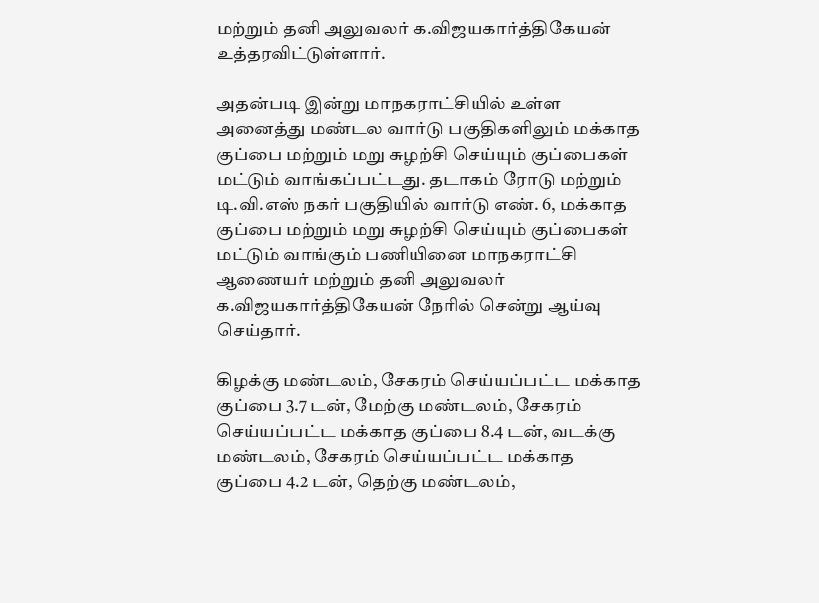மற்றும் தனி அலுவலர் க.விஜயகார்த்திகேயன் உத்தரவிட்டுள்ளார்.

அதன்படி இன்று மாநகராட்சியில் உள்ள அனைத்து மண்டல வார்டு பகுதிகளிலும் மக்காத குப்பை மற்றும் மறு சுழற்சி செய்யும் குப்பைகள் மட்டும் வாங்கப்பட்டது. தடாகம் ரோடு மற்றும் டி.வி.எஸ் நகர் பகுதியில் வார்டு எண். 6, மக்காத குப்பை மற்றும் மறு சுழற்சி செய்யும் குப்பைகள் மட்டும் வாங்கும் பணியினை மாநகராட்சி ஆணையர் மற்றும் தனி அலுவலர் க.விஜயகார்த்திகேயன் நேரில் சென்று ஆய்வு செய்தார்.

கிழக்கு மண்டலம், சேகரம் செய்யப்பட்ட மக்காத குப்பை 3.7 டன், மேற்கு மண்டலம், சேகரம் செய்யப்பட்ட மக்காத குப்பை 8.4 டன், வடக்கு மண்டலம், சேகரம் செய்யப்பட்ட மக்காத குப்பை 4.2 டன், தெற்கு மண்டலம்,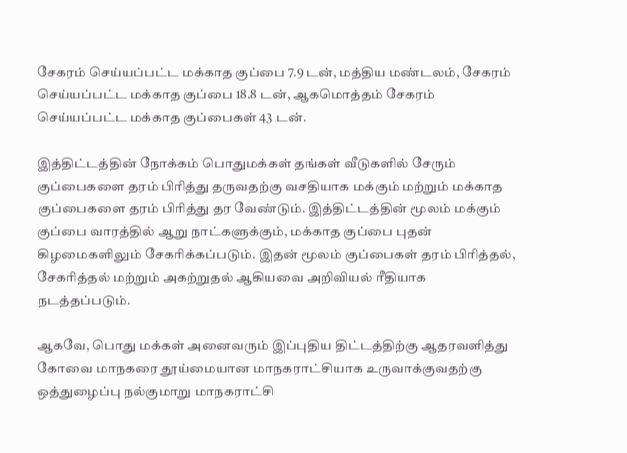சேகரம் செய்யப்பட்ட மக்காத குப்பை 7.9 டன், மத்திய மண்டலம், சேகரம் செய்யப்பட்ட மக்காத குப்பை 18.8 டன், ஆகமொத்தம் சேகரம் செய்யப்பட்ட மக்காத குப்பைகள் 43 டன்.

இத்திட்டத்தின் நோக்கம் பொதுமக்கள் தங்கள் வீடுகளில் சேரும் குப்பைகளை தரம் பிரித்து தருவதற்கு வசதியாக மக்கும் மற்றும் மக்காத குப்பைகளை தரம் பிரித்து தர வேண்டும். இத்திட்டத்தின் மூலம் மக்கும் குப்பை வாரத்தில் ஆறு நாட்களுக்கும், மக்காத குப்பை புதன் கிழமைகளிலும் சேகரிக்கப்படும். இதன் மூலம் குப்பைகள் தரம் பிரித்தல், சேகரித்தல் மற்றும் அகற்றுதல் ஆகியவை அறிவியல் ரீதியாக நடத்தப்படும்.

ஆகவே, பொது மக்கள் அனைவரும் இப்புதிய திட்டத்திற்கு ஆதரவளித்து கோவை மாநகரை தூய்மையான மாநகராட்சியாக உருவாக்குவதற்கு ஒத்துழைப்பு நல்குமாறு மாநகராட்சி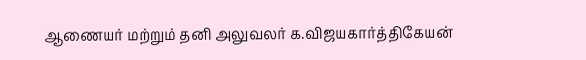ஆணையர் மற்றும் தனி அலுவலர் க.விஜயகார்த்திகேயன்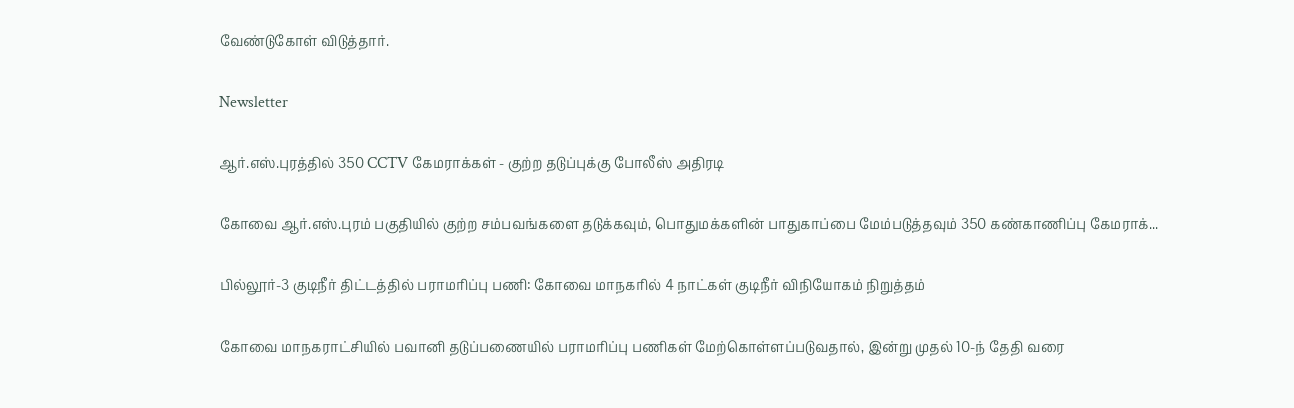வேண்டுகோள் விடுத்தார்.

Newsletter

ஆர்.எஸ்.புரத்தில் 350 CCTV கேமராக்கள் - குற்ற தடுப்புக்கு போலீஸ் அதிரடி

கோவை ஆர்.எஸ்.புரம் பகுதியில் குற்ற சம்பவங்களை தடுக்கவும், பொதுமக்களின் பாதுகாப்பை மேம்படுத்தவும் 350 கண்காணிப்பு கேமராக்...

பில்லூர்-3 குடிநீர் திட்டத்தில் பராமரிப்பு பணி: கோவை மாநகரில் 4 நாட்கள் குடிநீர் விநியோகம் நிறுத்தம்

கோவை மாநகராட்சியில் பவானி தடுப்பணையில் பராமரிப்பு பணிகள் மேற்கொள்ளப்படுவதால், இன்று முதல் 10-ந் தேதி வரை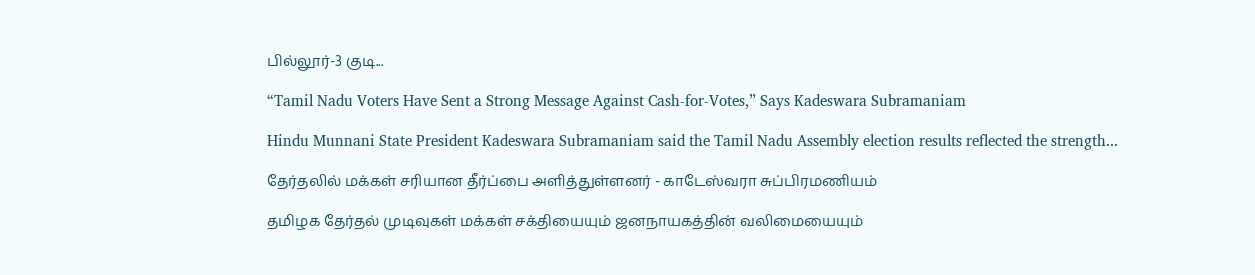பில்லூர்-3 குடி...

“Tamil Nadu Voters Have Sent a Strong Message Against Cash-for-Votes,” Says Kadeswara Subramaniam

Hindu Munnani State President Kadeswara Subramaniam said the Tamil Nadu Assembly election results reflected the strength...

தேர்தலில் மக்கள் சரியான தீர்ப்பை அளித்துள்ளனர் - காடேஸ்வரா சுப்பிரமணியம்

தமிழக தேர்தல் முடிவுகள் மக்கள் சக்தியையும் ஜனநாயகத்தின் வலிமையையும்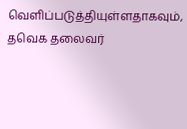வெளிப்படுத்தியுள்ளதாகவும், தவெக தலைவர்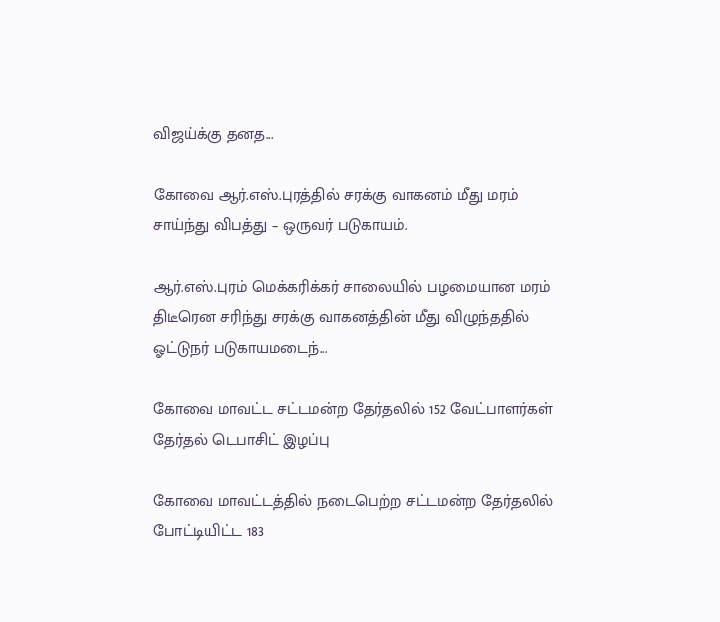விஜய்க்கு தனத...

கோவை ஆர்.எஸ்.புரத்தில் சரக்கு வாகனம் மீது மரம் சாய்ந்து விபத்து – ஒருவர் படுகாயம்.

ஆர்.எஸ்.புரம் மெக்கரிக்கர் சாலையில் பழமையான மரம் திடீரென சரிந்து சரக்கு வாகனத்தின் மீது விழுந்ததில் ஓட்டுநர் படுகாயமடைந்...

கோவை மாவட்ட சட்டமன்ற தேர்தலில் 152 வேட்பாளர்கள் தேர்தல் டெபாசிட் இழப்பு

கோவை மாவட்டத்தில் நடைபெற்ற சட்டமன்ற தேர்தலில் போட்டியிட்ட 183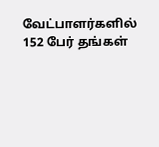வேட்பாளர்களில் 152 பேர் தங்கள்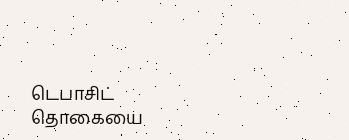டெபாசிட் தொகையை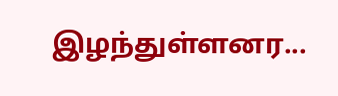இழந்துள்ளனர...